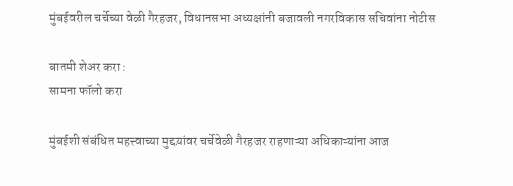मुंबईवरील चर्चेच्या वेळी गैरहजर, विधानसभा अध्यक्षांनी बजावली नगरविकास सचिवांना नोटीस

बातमी शेअर करा :
सामना फॉलो करा

मुंबईशी संबंधित महत्त्वाच्या मुद्दय़ांवर चर्चेवेळी गैरहजर राहणाऱ्या अधिकाऱ्यांना आज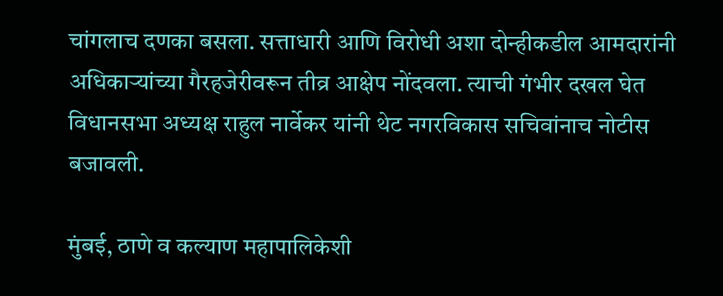चांगलाच दणका बसला. सत्ताधारी आणि विरोधी अशा दोन्हीकडील आमदारांनी अधिकाऱ्यांच्या गैरहजेरीवरून तीव्र आक्षेप नोंदवला. त्याची गंभीर दखल घेत विधानसभा अध्यक्ष राहुल नार्वेकर यांनी थेट नगरविकास सचिवांनाच नोटीस बजावली.

मुंबई, ठाणे व कल्याण महापालिकेशी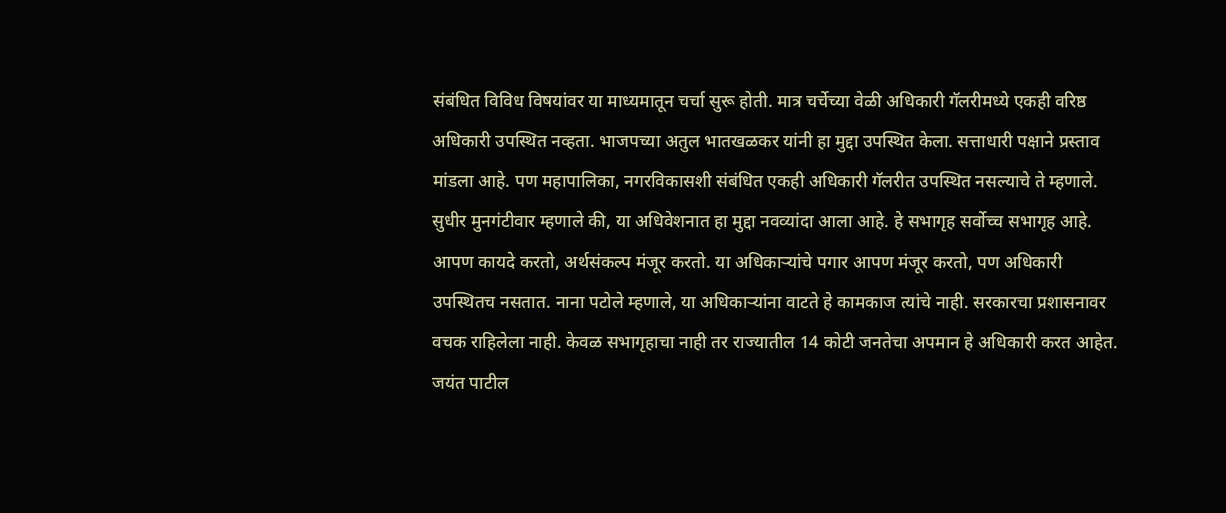संबंधित विविध विषयांवर या माध्यमातून चर्चा सुरू होती. मात्र चर्चेच्या वेळी अधिकारी गॅलरीमध्ये एकही वरिष्ठ अधिकारी उपस्थित नव्हता. भाजपच्या अतुल भातखळकर यांनी हा मुद्दा उपस्थित केला. सत्ताधारी पक्षाने प्रस्ताव मांडला आहे. पण महापालिका, नगरविकासशी संबंधित एकही अधिकारी गॅलरीत उपस्थित नसल्याचे ते म्हणाले. सुधीर मुनगंटीवार म्हणाले की, या अधिवेशनात हा मुद्दा नवव्यांदा आला आहे. हे सभागृह सर्वोच्च सभागृह आहे. आपण कायदे करतो, अर्थसंकल्प मंजूर करतो. या अधिकाऱ्यांचे पगार आपण मंजूर करतो, पण अधिकारी उपस्थितच नसतात. नाना पटोले म्हणाले, या अधिकाऱ्यांना वाटते हे कामकाज त्यांचे नाही. सरकारचा प्रशासनावर वचक राहिलेला नाही. केवळ सभागृहाचा नाही तर राज्यातील 14 कोटी जनतेचा अपमान हे अधिकारी करत आहेत. जयंत पाटील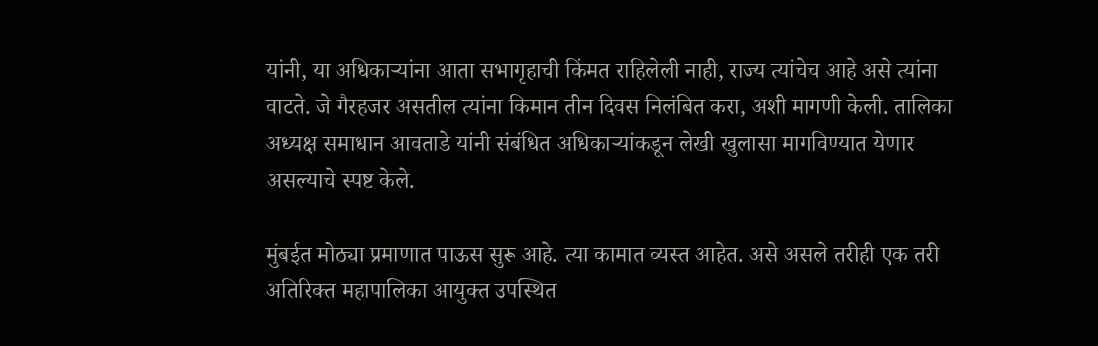यांनी, या अधिकाऱ्यांना आता सभागृहाची किंमत राहिलेली नाही, राज्य त्यांचेच आहे असे त्यांना वाटते. जे गैरहजर असतील त्यांना किमान तीन दिवस निलंबित करा, अशी मागणी केली. तालिका अध्यक्ष समाधान आवताडे यांनी संबंधित अधिकाऱ्यांकडून लेखी खुलासा मागविण्यात येणार असल्याचे स्पष्ट केले.

मुंबईत मोठ्या प्रमाणात पाऊस सुरू आहे. त्या कामात व्यस्त आहेत. असे असले तरीही एक तरी अतिरिक्त महापालिका आयुक्त उपस्थित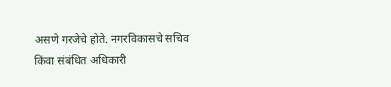असणे गरजेचे होते. नगरविकासचे सचिव किंवा संबंधित अधिकारी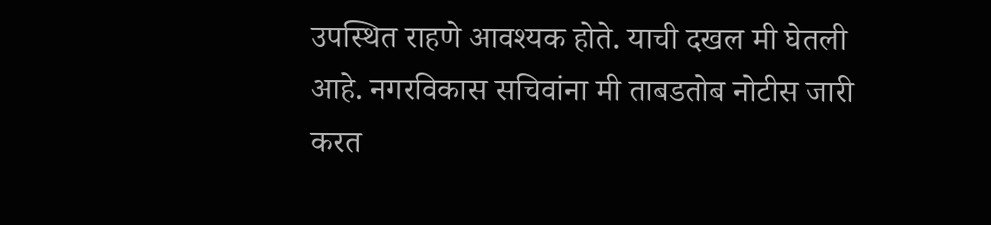उपस्थित राहणे आवश्यक होते. याची दखल मी घेतली आहे. नगरविकास सचिवांना मी ताबडतोब नोटीस जारी करत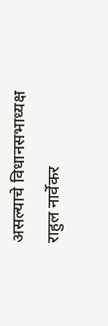असल्याचे विधानसभाध्यक्ष राहुल नार्वेकर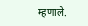म्हणाले.